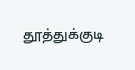தூத்துக்குடி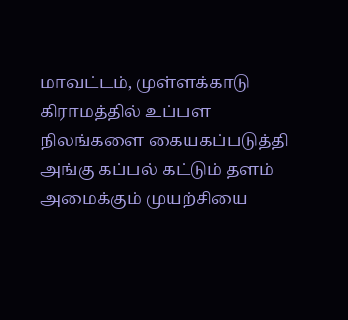மாவட்டம், முள்ளக்காடு கிராமத்தில் உப்பள நிலங்களை கையகப்படுத்தி அங்கு கப்பல் கட்டும் தளம் அமைக்கும் முயற்சியை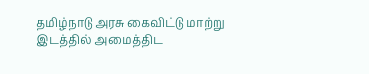தமிழ்நாடு அரசு கைவிட்டு மாற்று இடத்தில் அமைத்திட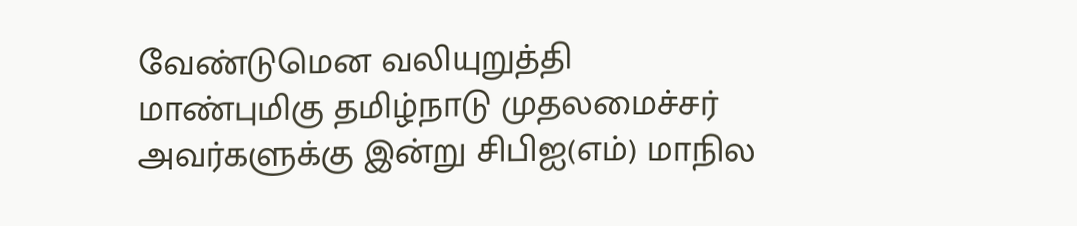வேண்டுமென வலியுறுத்தி மாண்புமிகு தமிழ்நாடு முதலமைச்சர் அவர்களுக்கு இன்று சிபிஐ(எம்) மாநில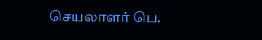செயலாளர் பெ.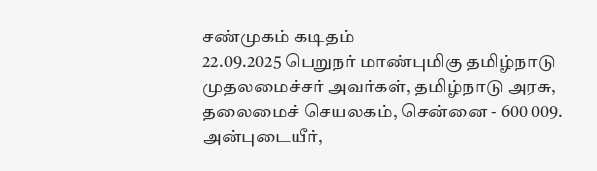சண்முகம் கடிதம்
22.09.2025 பெறுநர் மாண்புமிகு தமிழ்நாடு முதலமைச்சர் அவர்கள், தமிழ்நாடு அரசு, தலைமைச் செயலகம், சென்னை - 600 009. அன்புடையீர்,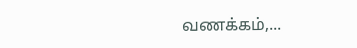வணக்கம்,...